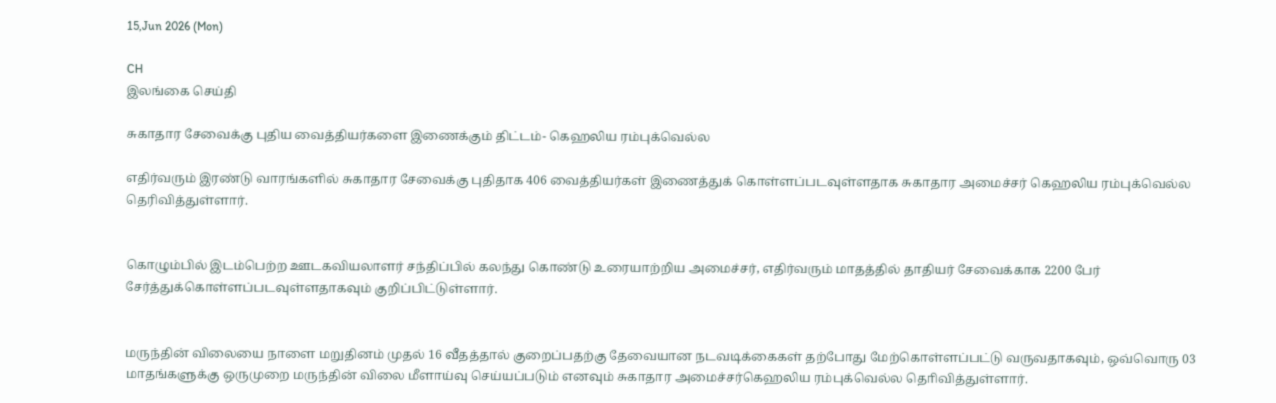15,Jun 2026 (Mon)

CH
இலங்கை செய்தி

சுகாதார சேவைக்கு புதிய வைத்தியர்களை இணைக்கும் திட்டம்- கெஹலிய ரம்புக்வெல்ல

எதிர்வரும் இரண்டு வாரங்களில் சுகாதார சேவைக்கு புதிதாக 406 வைத்தியர்கள் இணைத்துக் கொள்ளப்படவுள்ளதாக சுகாதார அமைச்சர் கெஹலிய ரம்புக்வெல்ல தெரிவித்துள்ளார்.


கொழும்பில் இடம்பெற்ற ஊடகவியலாளர் சந்திப்பில் கலந்து கொண்டு உரையாற்றிய அமைச்சர், எதிர்வரும் மாதத்தில் தாதியர் சேவைக்காக 2200 பேர் சேர்த்துக்கொள்ளப்படவுள்ளதாகவும் குறிப்பிட்டுள்ளார்.


மருந்தின் விலையை நாளை மறுதினம் முதல் 16 வீதத்தால் குறைப்பதற்கு தேவையான நடவடிக்கைகள் தற்போது மேற்கொள்ளப்பட்டு வருவதாகவும், ஒவ்வொரு 03 மாதங்களுக்கு ஒருமுறை மருந்தின் விலை மீளாய்வு செய்யப்படும் எனவும் சுகாதார அமைச்சர்கெஹலிய ரம்புக்வெல்ல தொிவித்துள்ளார்.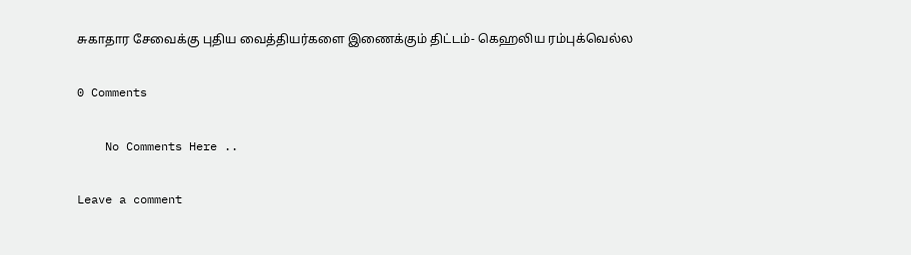சுகாதார சேவைக்கு புதிய வைத்தியர்களை இணைக்கும் திட்டம்- கெஹலிய ரம்புக்வெல்ல

0 Comments

    No Comments Here ..

Leave a comment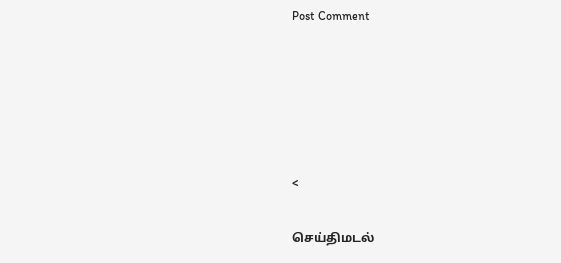Post Comment





<

செய்திமடல்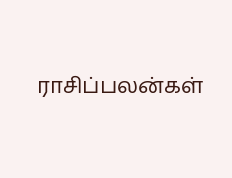ராசிப்பலன்கள்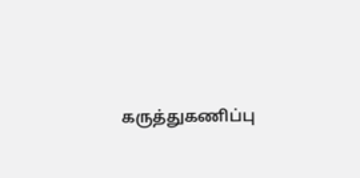கருத்துகணிப்பு